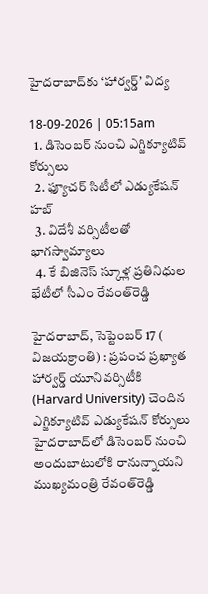హైదరాబాద్‌కు ‘హార్వర్డ్’ విద్య

18-09-2026 | 05:15am
  1. డిసెంబర్ నుంచి ఎగ్జిక్యూటివ్ కోర్సులు
  2. ఫ్యూచర్ సిటీలో ఎడ్యుకేషన్ హబ్
  3. విదేశీ వర్సిటీలతో భాగస్వామ్యాలు
  4. కే బిజినెస్ స్కూళ్ల ప్రతినిధుల భేటీలో సీఎం రేవంత్‌రెడ్డి

హైదరాబాద్, సెప్టెంబర్ 17 ( విజయక్రాంతి) : ప్రపంచ ప్రఖ్యాత హార్వర్డ్ యూనివర్సిటీకి (Harvard University) చెందిన ఎగ్జిక్యూటివ్ ఎడ్యుకేషన్ కోర్సులు హైదరాబాద్‌లో డిసెంబర్ నుంచి అందుబాటులోకి రానున్నాయని ముఖ్యమంత్రి రేవంత్‌రెడ్డి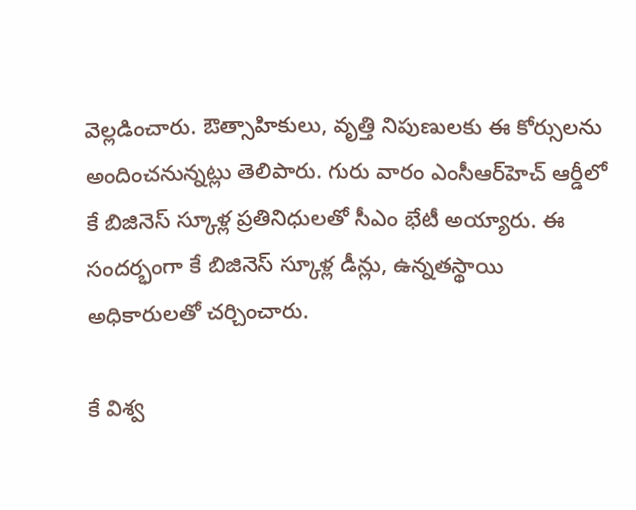వెల్లడించారు. ఔత్సాహికులు, వృత్తి నిపుణులకు ఈ కోర్సులను అందించనున్నట్లు తెలిపారు. గురు వారం ఎంసీఆర్‌హెచ్ ఆర్డీలో  కే బిజినెస్ స్కూళ్ల ప్రతినిధులతో సీఎం భేటీ అయ్యారు. ఈ సందర్భంగా కే బిజినెస్ స్కూళ్ల డీన్లు, ఉన్నతస్థాయి అధికారులతో చర్చించారు.

కే విశ్వ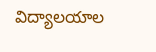విద్యాలయాల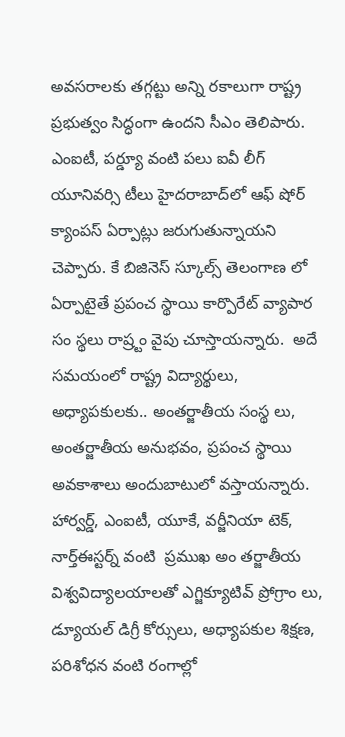అవసరాలకు తగ్గట్టు అన్ని రకాలుగా రాష్ట్ర ప్రభుత్వం సిద్ధంగా ఉందని సీఎం తెలిపారు. ఎంఐటీ, పర్డ్యూ వంటి పలు ఐవీ లీగ్ యూనివర్సి టీలు హైదరాబాద్‌లో ఆఫ్ షోర్ క్యాంపస్ ఏర్పాట్లు జరుగుతున్నాయని చెప్పారు. కే బిజినెస్ స్కూల్స్ తెలంగాణ లో ఏర్పాటైతే ప్రపంచ స్థాయి కార్పొరేట్ వ్యాపార సం స్థలు రాష్ర్టం వైపు చూస్తాయన్నారు.  అదే సమయంలో రాష్ట్ర విద్యార్థులు, అధ్యాపకులకు.. అంతర్జాతీయ సంస్థ లు, అంతర్జాతీయ అనుభవం, ప్రపంచ స్థాయి అవకాశాలు అందుబాటులో వస్తాయన్నారు. హార్వర్డ్, ఎంఐటీ, యూకే, వర్జీనియా టెక్, నార్త్‌ఈస్టర్న్ వంటి  ప్రముఖ అం తర్జాతీయ విశ్వవిద్యాలయాలతో ఎగ్జిక్యూటివ్ ప్రోగ్రాం లు, డ్యూయల్ డిగ్రీ కోర్సులు, అధ్యాపకుల శిక్షణ, పరిశోధన వంటి రంగాల్లో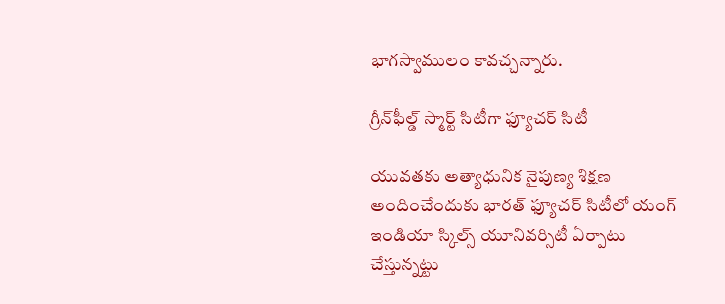భాగస్వాములం కావచ్చన్నారు.

గ్రీన్‌ఫీల్డ్ స్మార్ట్ సిటీగా ఫ్యూచర్ సిటీ

యువతకు అత్యాధునిక నైపుణ్య శిక్షణ అందించేందుకు భారత్ ఫ్యూచర్ సిటీలో యంగ్ ఇండియా స్కిల్స్ యూనివర్సిటీ ఏర్పాటు చేస్తున్నట్టు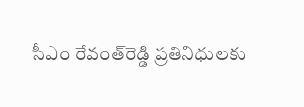సీఎం రేవంత్‌రెడ్డి ప్రతినిధులకు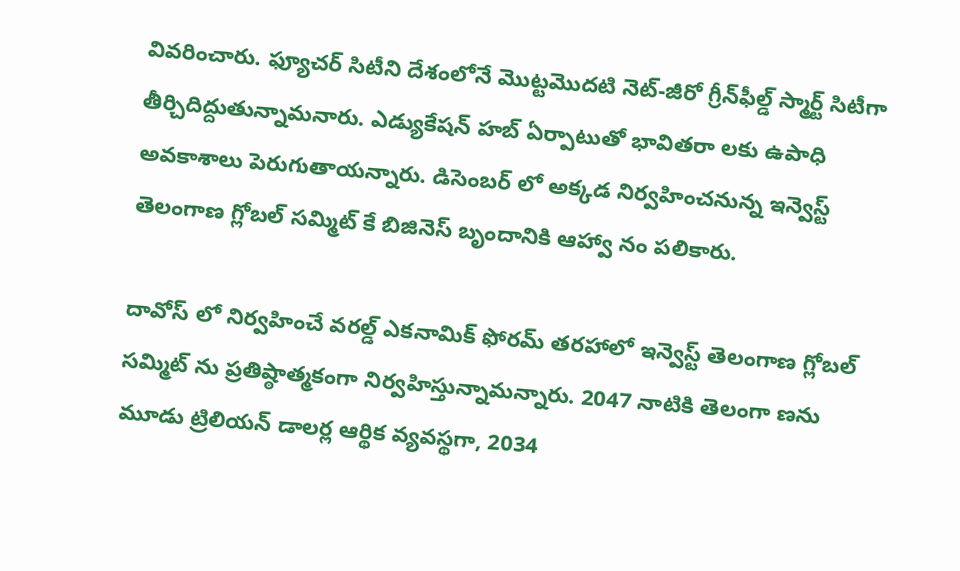వివరించారు. ఫ్యూచర్ సిటీని దేశంలోనే మొట్టమొదటి నెట్-జీరో గ్రీన్‌ఫీల్డ్ స్మార్ట్ సిటీగా తీర్చిదిద్దుతున్నామనారు. ఎడ్యుకేషన్ హబ్ ఏర్పాటుతో భావితరా లకు ఉపాధి అవకాశాలు పెరుగుతాయన్నారు. డిసెంబర్ లో అక్కడ నిర్వహించనున్న ఇన్వెస్ట్ తెలంగాణ గ్లోబల్ సమ్మిట్ కే బిజినెస్ బృందానికి ఆహ్వా నం పలికారు.

దావోస్ లో నిర్వహించే వరల్డ్ ఎకనామిక్ ఫోరమ్ తరహాలో ఇన్వెస్ట్ తెలంగాణ గ్లోబల్ సమ్మిట్ ను ప్రతిష్ఠాత్మకంగా నిర్వహిస్తున్నామన్నారు. 2047 నాటికి తెలంగా ణను మూడు ట్రిలియన్ డాలర్ల ఆర్థిక వ్యవస్థగా, 2034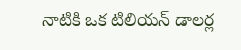నాటికి ఒక టిలియన్ డాలర్ల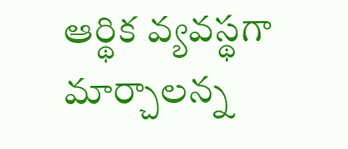ఆర్థిక వ్యవస్థగా మార్చాలన్న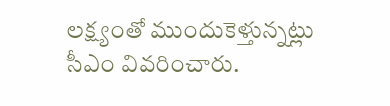లక్ష్యంతో ముందుకెళ్తున్నట్లు  సీఎం వివరించారు.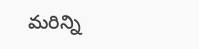మరిన్ని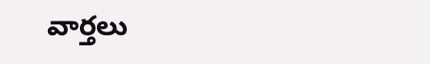వార్తలు